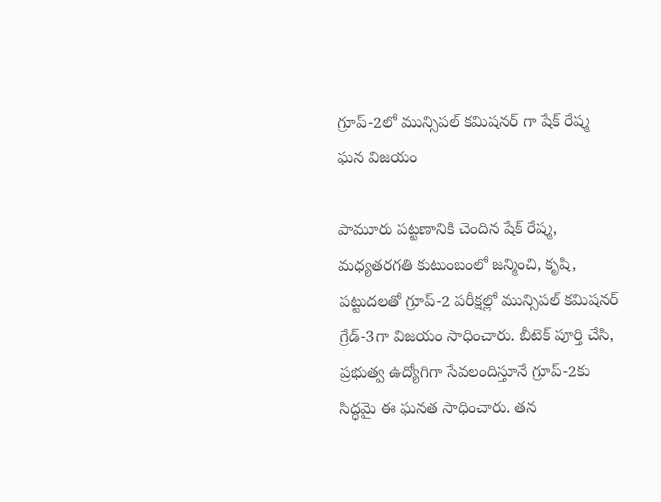గ్రూప్-2లో మున్సిపల్ కమిషనర్ గా షేక్ రేష్మ ఘన విజయం

పామూరు పట్టణానికి చెందిన షేక్ రేష్మ, మధ్యతరగతి కుటుంబంలో జన్మించి, కృషి, పట్టుదలతో గ్రూప్-2 పరీక్షల్లో మున్సిపల్ కమిషనర్ గ్రేడ్-3గా విజయం సాధించారు. బీటెక్ పూర్తి చేసి, ప్రభుత్వ ఉద్యోగిగా సేవలందిస్తూనే గ్రూప్-2కు సిద్ధమై ఈ ఘనత సాధించారు. తన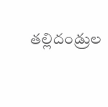తల్లిదండ్రుల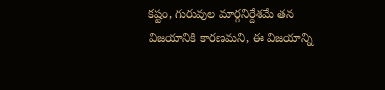కష్టం, గురువుల మార్గనిర్దేశమే తన విజయానికి కారణమని, ఈ విజయాన్ని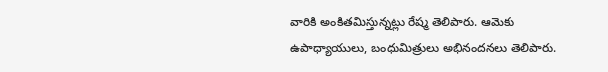వారికి అంకితమిస్తున్నట్లు రేష్మ తెలిపారు. ఆమెకు ఉపాధ్యాయులు, బంధుమిత్రులు అభినందనలు తెలిపారు.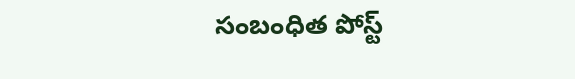సంబంధిత పోస్ట్